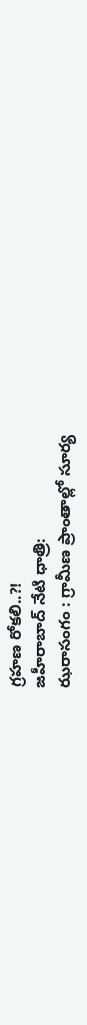గ్రహణ రోకలి..?!
జహీరాబాద్ నేటి ధాత్రి:
ఝరాసంగం : గ్రామీణ ప్రాంతాల్లో సూర్య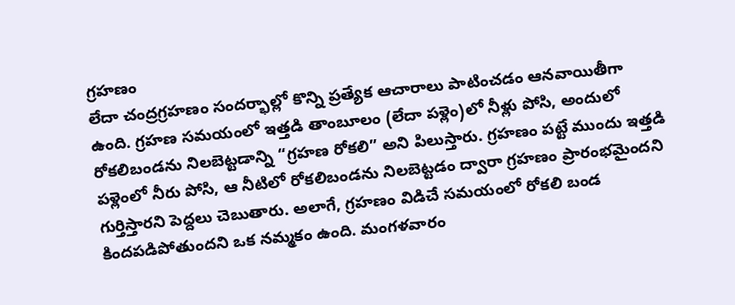గ్రహణం
లేదా చంద్రగ్రహణం సందర్భాల్లో కొన్ని ప్రత్యేక ఆచారాలు పాటించడం ఆనవాయితీగా ఉంది. గ్రహణ సమయంలో ఇత్తడి తాంబూలం (లేదా పళ్లెం)లో నీళ్లు పోసి, అందులో రోకలిబండను నిలబెట్టడాన్ని “గ్రహణ రోకలి” అని పిలుస్తారు. గ్రహణం పట్టే ముందు ఇత్తడి పళ్లెంలో నీరు పోసి, ఆ నీటిలో రోకలిబండను నిలబెట్టడం ద్వారా గ్రహణం ప్రారంభమైందని గుర్తిస్తారని పెద్దలు చెబుతారు. అలాగే, గ్రహణం విడిచే సమయంలో రోకలి బండ కిందపడిపోతుందని ఒక నమ్మకం ఉంది. మంగళవారం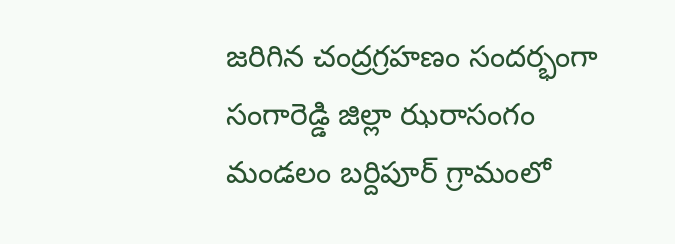జరిగిన చంద్రగ్రహణం సందర్భంగా సంగారెడ్డి జిల్లా ఝరాసంగం మండలం బర్దిపూర్ గ్రామంలో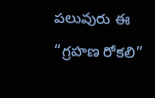పలువురు ఈ “గ్రహణ రోకలి”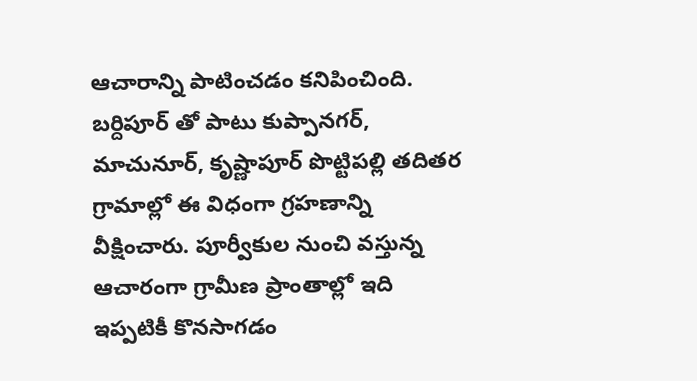ఆచారాన్ని పాటించడం కనిపించింది.
బర్దిపూర్ తో పాటు కుప్పానగర్, మాచునూర్, కృష్ణాపూర్ పొట్టిపల్లి తదితర గ్రామాల్లో ఈ విధంగా గ్రహణాన్ని వీక్షించారు. పూర్వీకుల నుంచి వస్తున్న ఆచారంగా గ్రామీణ ప్రాంతాల్లో ఇది ఇప్పటికీ కొనసాగడం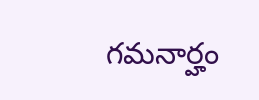గమనార్హం